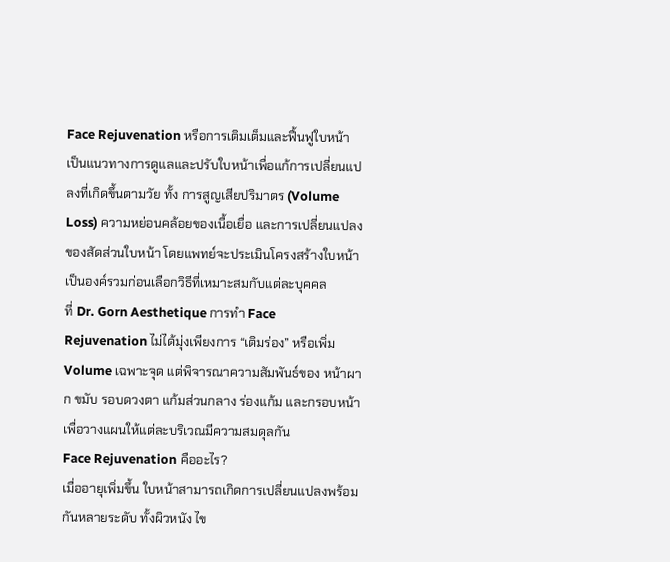Face Rejuvenation หรือการเติมเต็มและฟื้นฟูใบหน้า เป็นแนวทางการดูแลและปรับใบหน้าเพื่อแก้การเปลี่ยนแปลงที่เกิดขึ้นตามวัย ทั้ง การสูญเสียปริมาตร (Volume Loss) ความหย่อนคล้อยของเนื้อเยื่อ และการเปลี่ยนแปลงของสัดส่วนใบหน้า โดยแพทย์จะประเมินโครงสร้างใบหน้าเป็นองค์รวมก่อนเลือกวิธีที่เหมาะสมกับแต่ละบุคคล
ที่ Dr. Gorn Aesthetique การทำ Face Rejuvenation ไม่ได้มุ่งเพียงการ “เติมร่อง” หรือเพิ่ม Volume เฉพาะจุด แต่พิจารณาความสัมพันธ์ของ หน้าผาก ขมับ รอบดวงตา แก้มส่วนกลาง ร่องแก้ม และกรอบหน้า เพื่อวางแผนให้แต่ละบริเวณมีความสมดุลกัน
Face Rejuvenation คืออะไร?
เมื่ออายุเพิ่มขึ้น ใบหน้าสามารถเกิดการเปลี่ยนแปลงพร้อมกันหลายระดับ ทั้งผิวหนัง ไข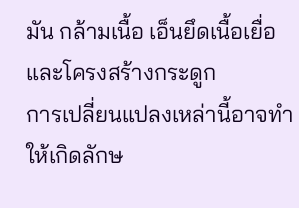มัน กล้ามเนื้อ เอ็นยึดเนื้อเยื่อ และโครงสร้างกระดูก
การเปลี่ยนแปลงเหล่านี้อาจทำให้เกิดลักษ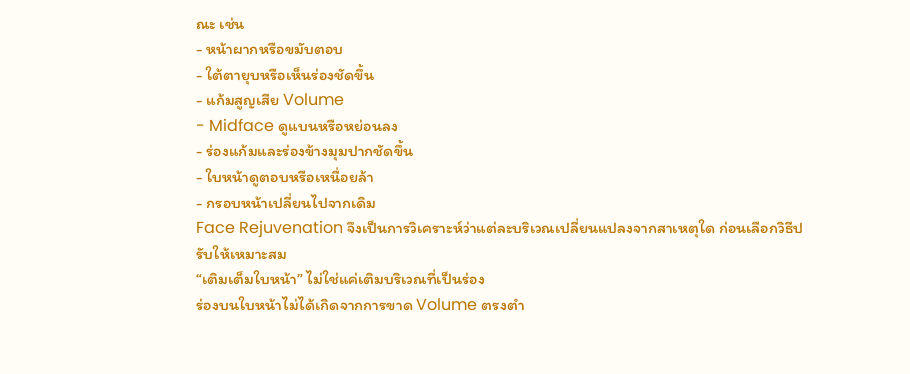ณะ เช่น
- หน้าผากหรือขมับตอบ
- ใต้ตายุบหรือเห็นร่องชัดขึ้น
- แก้มสูญเสีย Volume
- Midface ดูแบนหรือหย่อนลง
- ร่องแก้มและร่องข้างมุมปากชัดขึ้น
- ใบหน้าดูตอบหรือเหนื่อยล้า
- กรอบหน้าเปลี่ยนไปจากเดิม
Face Rejuvenation จึงเป็นการวิเคราะห์ว่าแต่ละบริเวณเปลี่ยนแปลงจากสาเหตุใด ก่อนเลือกวิธีปรับให้เหมาะสม
“เติมเต็มใบหน้า” ไม่ใช่แค่เติมบริเวณที่เป็นร่อง
ร่องบนใบหน้าไม่ได้เกิดจากการขาด Volume ตรงตำ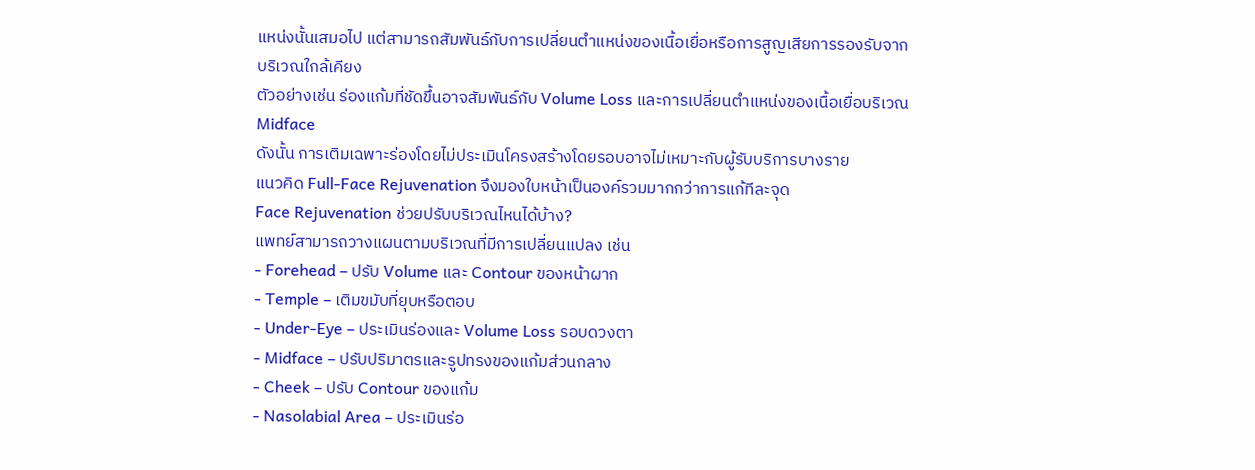แหน่งนั้นเสมอไป แต่สามารถสัมพันธ์กับการเปลี่ยนตำแหน่งของเนื้อเยื่อหรือการสูญเสียการรองรับจากบริเวณใกล้เคียง
ตัวอย่างเช่น ร่องแก้มที่ชัดขึ้นอาจสัมพันธ์กับ Volume Loss และการเปลี่ยนตำแหน่งของเนื้อเยื่อบริเวณ Midface
ดังนั้น การเติมเฉพาะร่องโดยไม่ประเมินโครงสร้างโดยรอบอาจไม่เหมาะกับผู้รับบริการบางราย
แนวคิด Full-Face Rejuvenation จึงมองใบหน้าเป็นองค์รวมมากกว่าการแก้ทีละจุด
Face Rejuvenation ช่วยปรับบริเวณไหนได้บ้าง?
แพทย์สามารถวางแผนตามบริเวณที่มีการเปลี่ยนแปลง เช่น
- Forehead – ปรับ Volume และ Contour ของหน้าผาก
- Temple – เติมขมับที่ยุบหรือตอบ
- Under-Eye – ประเมินร่องและ Volume Loss รอบดวงตา
- Midface – ปรับปริมาตรและรูปทรงของแก้มส่วนกลาง
- Cheek – ปรับ Contour ของแก้ม
- Nasolabial Area – ประเมินร่อ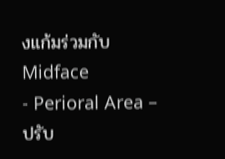งแก้มร่วมกับ Midface
- Perioral Area – ปรับ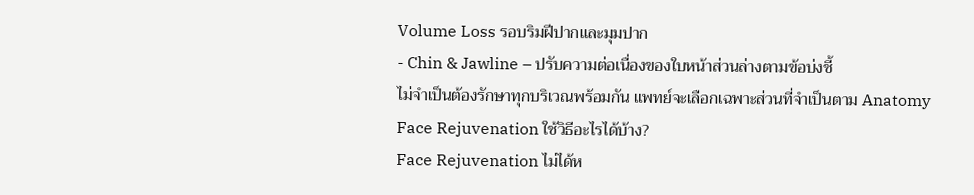Volume Loss รอบริมฝีปากและมุมปาก
- Chin & Jawline – ปรับความต่อเนื่องของใบหน้าส่วนล่างตามข้อบ่งชี้
ไม่จำเป็นต้องรักษาทุกบริเวณพร้อมกัน แพทย์จะเลือกเฉพาะส่วนที่จำเป็นตาม Anatomy
Face Rejuvenation ใช้วิธีอะไรได้บ้าง?
Face Rejuvenation ไม่ได้ห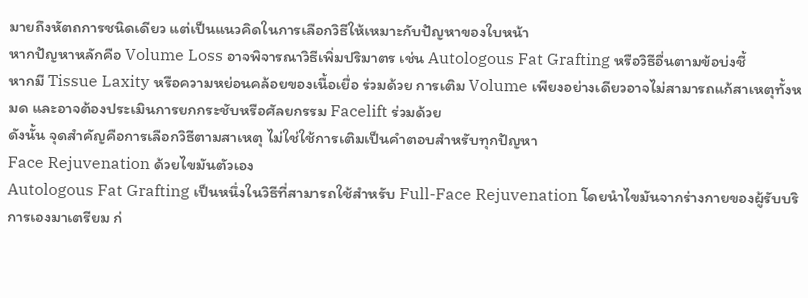มายถึงหัตถการชนิดเดียว แต่เป็นแนวคิดในการเลือกวิธีให้เหมาะกับปัญหาของใบหน้า
หากปัญหาหลักคือ Volume Loss อาจพิจารณาวิธีเพิ่มปริมาตร เช่น Autologous Fat Grafting หรือวิธีอื่นตามข้อบ่งชี้
หากมี Tissue Laxity หรือความหย่อนคล้อยของเนื้อเยื่อ ร่วมด้วย การเติม Volume เพียงอย่างเดียวอาจไม่สามารถแก้สาเหตุทั้งหมด และอาจต้องประเมินการยกกระชับหรือศัลยกรรม Facelift ร่วมด้วย
ดังนั้น จุดสำคัญคือการเลือกวิธีตามสาเหตุ ไม่ใช่ใช้การเติมเป็นคำตอบสำหรับทุกปัญหา
Face Rejuvenation ด้วยไขมันตัวเอง
Autologous Fat Grafting เป็นหนึ่งในวิธีที่สามารถใช้สำหรับ Full-Face Rejuvenation โดยนำไขมันจากร่างกายของผู้รับบริการเองมาเตรียม ก่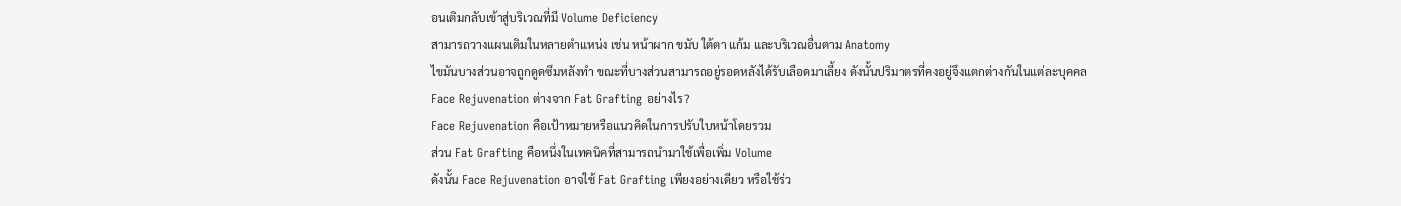อนเติมกลับเข้าสู่บริเวณที่มี Volume Deficiency
สามารถวางแผนเติมในหลายตำแหน่ง เช่น หน้าผาก ขมับ ใต้ตา แก้ม และบริเวณอื่นตาม Anatomy
ไขมันบางส่วนอาจถูกดูดซึมหลังทำ ขณะที่บางส่วนสามารถอยู่รอดหลังได้รับเลือดมาเลี้ยง ดังนั้นปริมาตรที่คงอยู่จึงแตกต่างกันในแต่ละบุคคล
Face Rejuvenation ต่างจาก Fat Grafting อย่างไร?
Face Rejuvenation คือเป้าหมายหรือแนวคิดในการปรับใบหน้าโดยรวม
ส่วน Fat Grafting คือหนึ่งในเทคนิคที่สามารถนำมาใช้เพื่อเพิ่ม Volume
ดังนั้น Face Rejuvenation อาจใช้ Fat Grafting เพียงอย่างเดียว หรือใช้ร่ว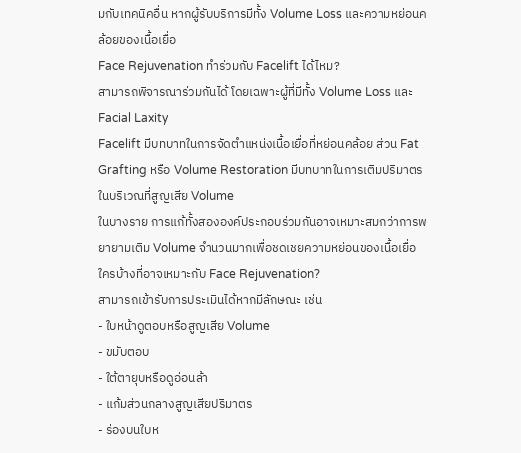มกับเทคนิคอื่น หากผู้รับบริการมีทั้ง Volume Loss และความหย่อนคล้อยของเนื้อเยื่อ
Face Rejuvenation ทำร่วมกับ Facelift ได้ไหม?
สามารถพิจารณาร่วมกันได้ โดยเฉพาะผู้ที่มีทั้ง Volume Loss และ Facial Laxity
Facelift มีบทบาทในการจัดตำแหน่งเนื้อเยื่อที่หย่อนคล้อย ส่วน Fat Grafting หรือ Volume Restoration มีบทบาทในการเติมปริมาตรในบริเวณที่สูญเสีย Volume
ในบางราย การแก้ทั้งสององค์ประกอบร่วมกันอาจเหมาะสมกว่าการพยายามเติม Volume จำนวนมากเพื่อชดเชยความหย่อนของเนื้อเยื่อ
ใครบ้างที่อาจเหมาะกับ Face Rejuvenation?
สามารถเข้ารับการประเมินได้หากมีลักษณะ เช่น
- ใบหน้าดูตอบหรือสูญเสีย Volume
- ขมับตอบ
- ใต้ตายุบหรือดูอ่อนล้า
- แก้มส่วนกลางสูญเสียปริมาตร
- ร่องบนใบห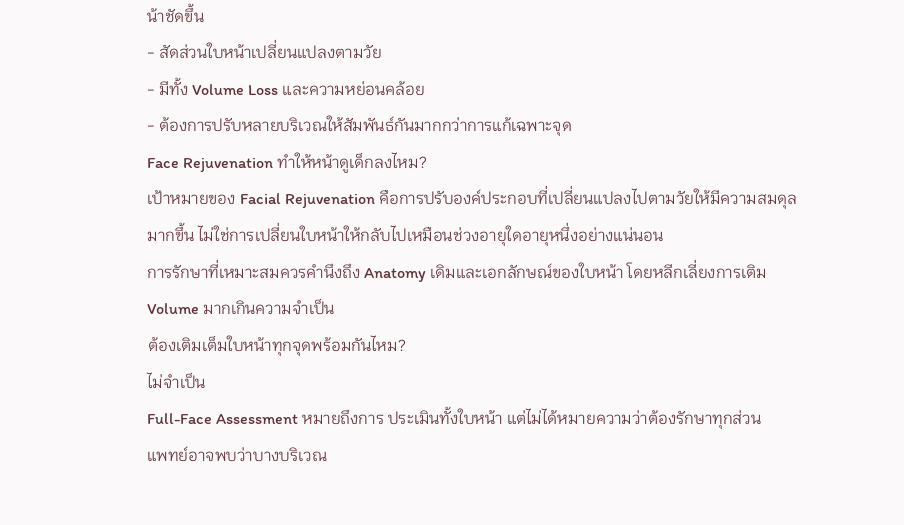น้าชัดขึ้น
- สัดส่วนใบหน้าเปลี่ยนแปลงตามวัย
- มีทั้ง Volume Loss และความหย่อนคล้อย
- ต้องการปรับหลายบริเวณให้สัมพันธ์กันมากกว่าการแก้เฉพาะจุด
Face Rejuvenation ทำให้หน้าดูเด็กลงไหม?
เป้าหมายของ Facial Rejuvenation คือการปรับองค์ประกอบที่เปลี่ยนแปลงไปตามวัยให้มีความสมดุลมากขึ้น ไม่ใช่การเปลี่ยนใบหน้าให้กลับไปเหมือนช่วงอายุใดอายุหนึ่งอย่างแน่นอน
การรักษาที่เหมาะสมควรคำนึงถึง Anatomy เดิมและเอกลักษณ์ของใบหน้า โดยหลีกเลี่ยงการเติม Volume มากเกินความจำเป็น
ต้องเติมเต็มใบหน้าทุกจุดพร้อมกันไหม?
ไม่จำเป็น
Full-Face Assessment หมายถึงการ ประเมินทั้งใบหน้า แต่ไม่ได้หมายความว่าต้องรักษาทุกส่วน
แพทย์อาจพบว่าบางบริเวณ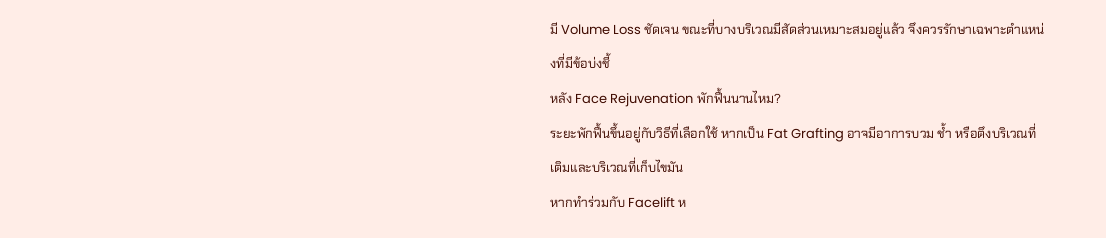มี Volume Loss ชัดเจน ขณะที่บางบริเวณมีสัดส่วนเหมาะสมอยู่แล้ว จึงควรรักษาเฉพาะตำแหน่งที่มีข้อบ่งชี้
หลัง Face Rejuvenation พักฟื้นนานไหม?
ระยะพักฟื้นขึ้นอยู่กับวิธีที่เลือกใช้ หากเป็น Fat Grafting อาจมีอาการบวม ช้ำ หรือตึงบริเวณที่เติมและบริเวณที่เก็บไขมัน
หากทำร่วมกับ Facelift ห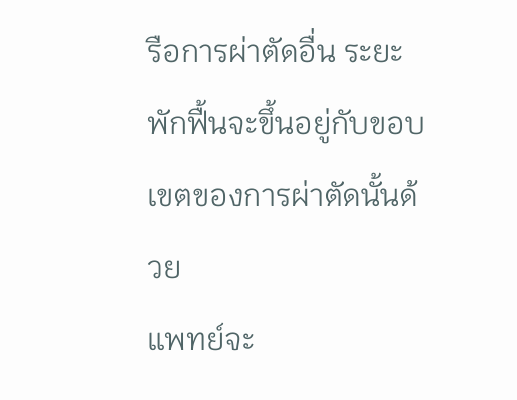รือการผ่าตัดอื่น ระยะพักฟื้นจะขึ้นอยู่กับขอบเขตของการผ่าตัดนั้นด้วย
แพทย์จะ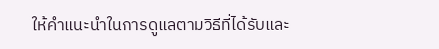ให้คำแนะนำในการดูแลตามวิธีที่ได้รับและ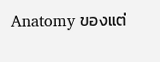Anatomy ของแต่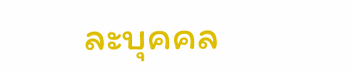ละบุคคล